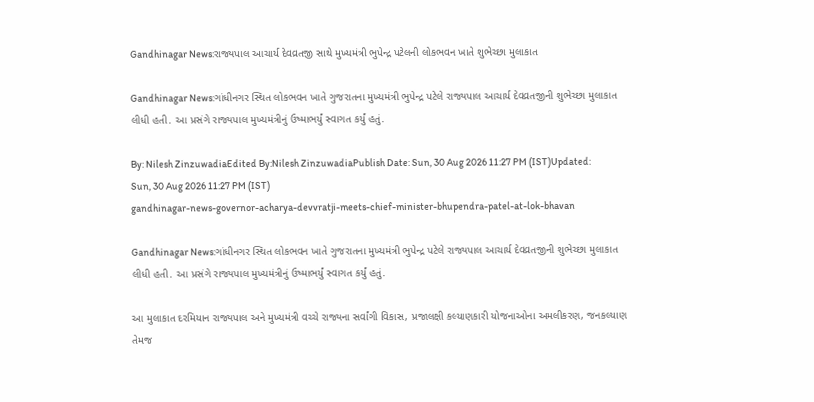Gandhinagar News:રાજ્યપાલ આચાર્ય દેવવ્રતજી સાથે મુખ્યમંત્રી ભુપેન્દ્ર પટેલની લોકભવન ખાતે શુભેચ્છા મુલાકાત

Gandhinagar News:ગાંધીનગર સ્થિત લોકભવન ખાતે ગુજરાતના મુખ્યમંત્રી ભુપેન્દ્ર પટેલે રાજ્યપાલ આચાર્ય દેવવ્રતજીની શુભેચ્છા મુલાકાત લીધી હતી. આ પ્રસંગે રાજ્યપાલ મુખ્યમંત્રીનું ઉષ્માભર્યું સ્વાગત કર્યું હતું.

By: Nilesh ZinzuwadiaEdited By:Nilesh ZinzuwadiaPublish Date: Sun, 30 Aug 2026 11:27 PM (IST)Updated: Sun, 30 Aug 2026 11:27 PM (IST)
gandhinagar-news-governor-acharya-devvratji-meets-chief-minister-bhupendra-patel-at-lok-bhavan

Gandhinagar News:ગાંધીનગર સ્થિત લોકભવન ખાતે ગુજરાતના મુખ્યમંત્રી ભુપેન્દ્ર પટેલે રાજ્યપાલ આચાર્ય દેવવ્રતજીની શુભેચ્છા મુલાકાત લીધી હતી. આ પ્રસંગે રાજ્યપાલ મુખ્યમંત્રીનું ઉષ્માભર્યું સ્વાગત કર્યું હતું.

આ મુલાકાત દરમિયાન રાજ્યપાલ અને મુખ્યમંત્રી વચ્ચે રાજ્યના સર્વાંગી વિકાસ, પ્રજાલક્ષી કલ્યાણકારી યોજનાઓના અમલીકરણ, જનકલ્યાણ તેમજ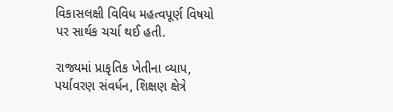વિકાસલક્ષી વિવિધ મહત્વપૂર્ણ વિષયો પર સાર્થક ચર્ચા થઈ હતી.

રાજ્યમાં પ્રાકૃતિક ખેતીના વ્યાપ, પર્યાવરણ સંવર્ધન, શિક્ષણ ક્ષેત્રે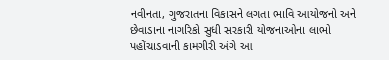નવીનતા, ગુજરાતના વિકાસને લગતા ભાવિ આયોજનો અને છેવાડાના નાગરિકો સુધી સરકારી યોજનાઓના લાભો પહોંચાડવાની કામગીરી અંગે આ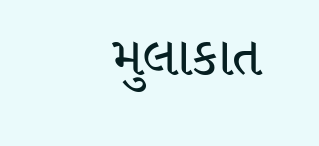મુલાકાત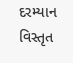દરમ્યાન વિસ્તૃત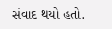સંવાદ થયો હતો.